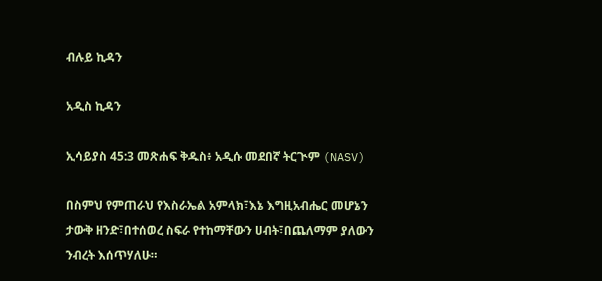ብሉይ ኪዳን

አዲስ ኪዳን

ኢሳይያስ 45:3 መጽሐፍ ቅዱስ፥ አዲሱ መደበኛ ትርጒም (NASV)

በስምህ የምጠራህ የእስራኤል አምላክ፣እኔ እግዚአብሔር መሆኔን ታውቅ ዘንድ፣በተሰወረ ስፍራ የተከማቸውን ሀብት፣በጨለማም ያለውን ንብረት እሰጥሃለሁ።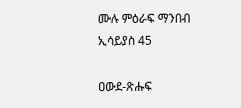ሙሉ ምዕራፍ ማንበብ ኢሳይያስ 45

ዐውደ-ጽሑፍ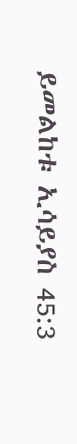ይመልከቱ ኢሳይያስ 45:3